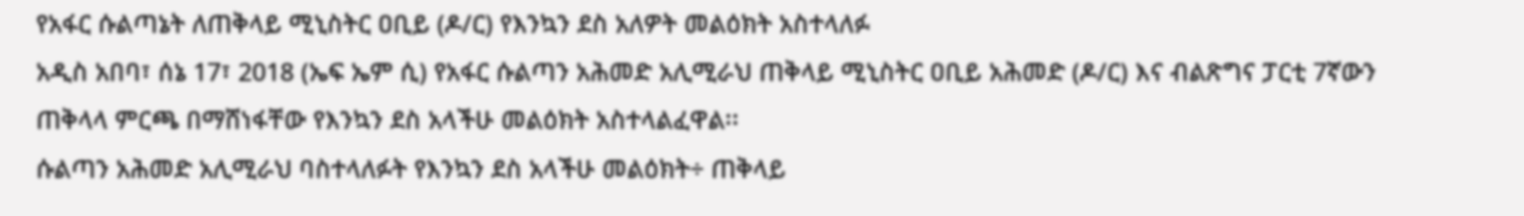የአፋር ሱልጣኔት ለጠቅላይ ሚኒስትር ዐቢይ (ዶ/ር) የእንኳን ደስ አለዎት መልዕክት አስተላለፉ
አዲስ አበባ፣ ሰኔ 17፣ 2018 (ኤፍ ኤም ሲ) የአፋር ሱልጣን አሕመድ አሊሚራህ ጠቅላይ ሚኒስትር ዐቢይ አሕመድ (ዶ/ር) እና ብልጽግና ፓርቲ 7ኛውን ጠቅላላ ምርጫ በማሸነፋቸው የእንኳን ደስ አላችሁ መልዕክት አስተላልፈዋል፡፡
ሱልጣን አሕመድ አሊሚራህ ባስተላለፉት የእንኳን ደስ አላችሁ መልዕክት÷ ጠቅላይ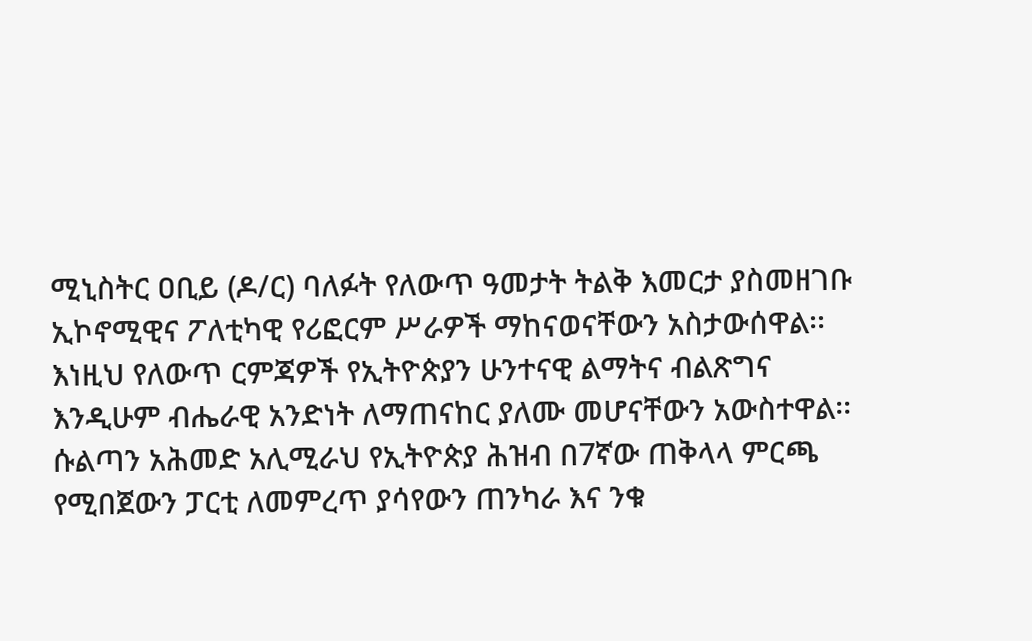ሚኒስትር ዐቢይ (ዶ/ር) ባለፉት የለውጥ ዓመታት ትልቅ እመርታ ያስመዘገቡ ኢኮኖሚዊና ፖለቲካዊ የሪፎርም ሥራዎች ማከናወናቸውን አስታውሰዋል፡፡
እነዚህ የለውጥ ርምጃዎች የኢትዮጵያን ሁንተናዊ ልማትና ብልጽግና እንዲሁም ብሔራዊ አንድነት ለማጠናከር ያለሙ መሆናቸውን አውስተዋል፡፡
ሱልጣን አሕመድ አሊሚራህ የኢትዮጵያ ሕዝብ በ7ኛው ጠቅላላ ምርጫ የሚበጀውን ፓርቲ ለመምረጥ ያሳየውን ጠንካራ እና ንቁ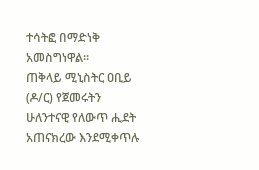ተሳትፎ በማድነቅ አመስግነዋል፡፡
ጠቅላይ ሚኒስትር ዐቢይ (ዶ/ር) የጀመሩትን ሁለንተናዊ የለውጥ ሒደት አጠናክረው እንደሚቀጥሉ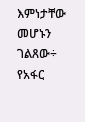እምነታቸው መሆኑን ገልጸው÷ የአፋር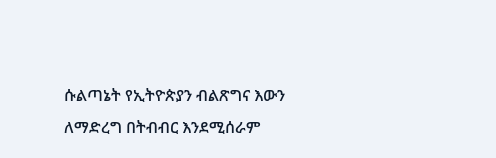ሱልጣኔት የኢትዮጵያን ብልጽግና እውን ለማድረግ በትብብር እንደሚሰራም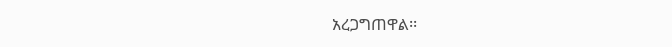አረጋግጠዋል፡፡